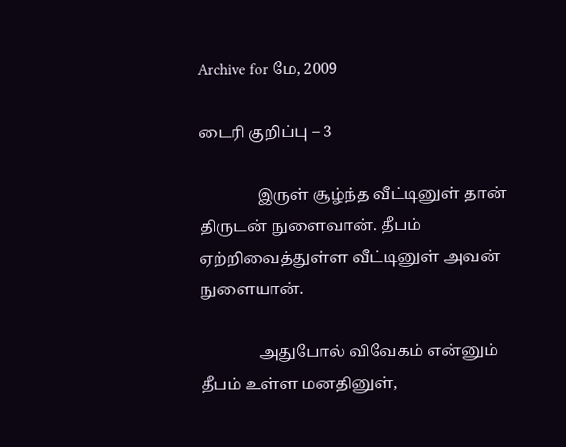Archive for மே, 2009

டைரி குறிப்பு – 3

               இருள் சூழ்ந்த வீட்டினுள் தான் திருடன் நுளைவான். தீபம் ஏற்றிவைத்துள்ள வீட்டினுள் அவன் நுளையான்.

               அதுபோல் விவேகம் என்னும் தீபம் உள்ள மனதினுள்,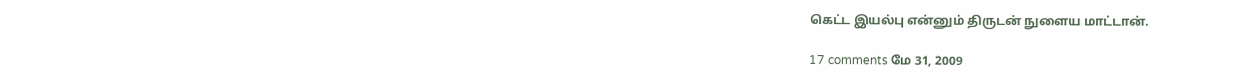கெட்ட இயல்பு என்னும் திருடன் நுளைய மாட்டான்.

17 comments மே 31, 2009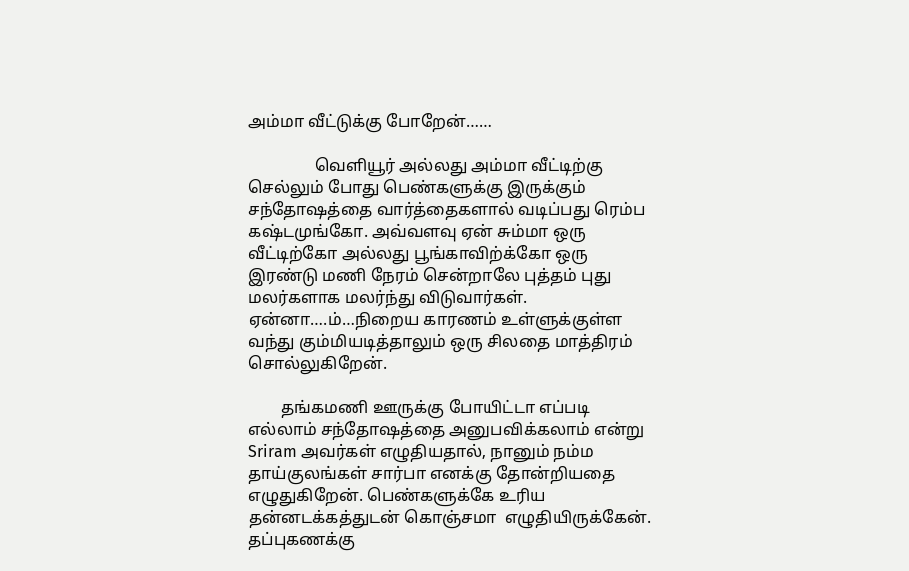அம்மா வீட்டுக்கு போறேன்……

                வெளியூர் அல்லது அம்மா வீட்டிற்கு செல்லும் போது பெண்களுக்கு இருக்கும் சந்தோஷத்தை வார்த்தைகளால் வடிப்பது ரெம்ப கஷ்டமுங்கோ. அவ்வளவு ஏன் சும்மா ஒரு வீட்டிற்கோ அல்லது பூங்காவிற்க்கோ ஒரு இரண்டு மணி நேரம் சென்றாலே புத்தம் புது மலர்களாக மலர்ந்து விடுவார்கள். ஏன்னா….ம்…நிறைய காரணம் உள்ளுக்குள்ள வந்து கும்மியடித்தாலும் ஒரு சிலதை மாத்திரம் சொல்லுகிறேன்.

        தங்கமணி ஊருக்கு போயிட்டா எப்படி எல்லாம் சந்தோஷத்தை அனுபவிக்கலாம் என்று  Sriram அவர்கள் எழுதியதால், நானும் நம்ம தாய்குலங்கள் சார்பா எனக்கு தோன்றியதை எழுதுகிறேன். பெண்களுக்கே உரிய தன்னடக்கத்துடன் கொஞ்சமா  எழுதியிருக்கேன். தப்புகணக்கு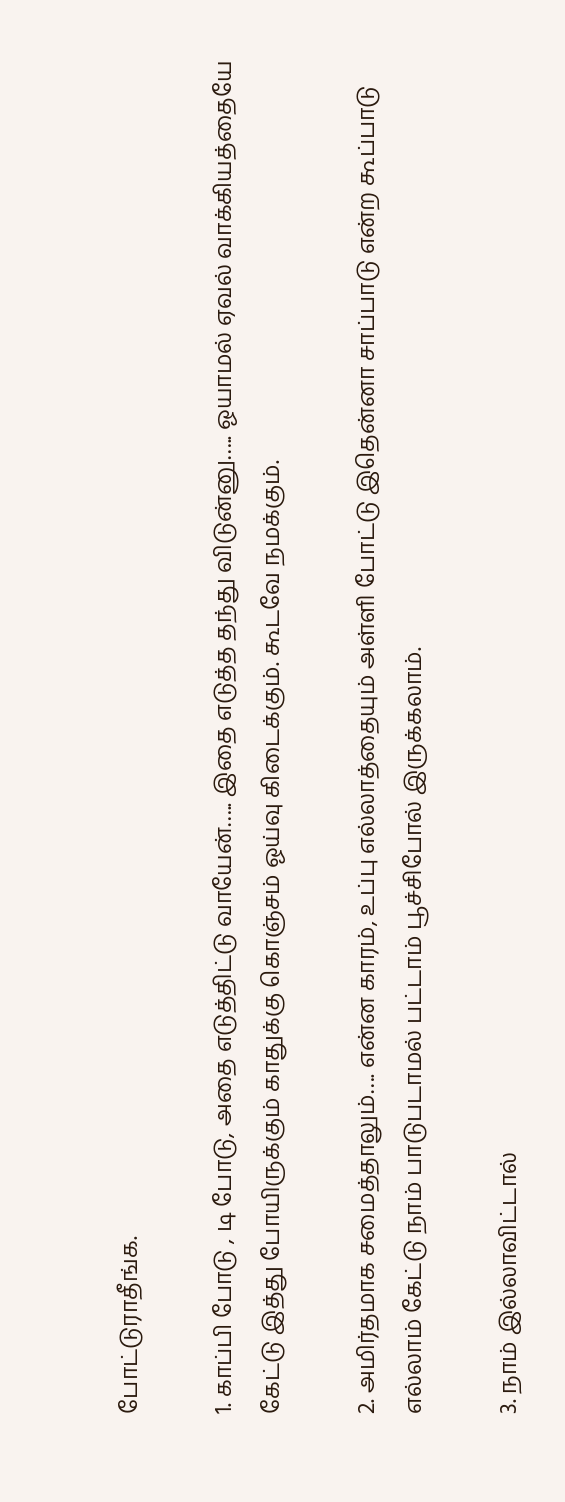போட்டுராதீங்க.

1. காப்பி போடு , டி போடு, அதை எடுத்திட்டு வாயேன்….. இதை எடுத்த தந்து விடுன்னு….. ஓயாமல் ஏவல் வாக்கியத்தையே கேட்டு இத்து போயிருக்கும் காதுக்கு கொஞ்சம் ஓய்வு கிடைக்கும். கூடவே நமக்கும்.

2. அமிர்தமாக சமைத்தாலும்…. என்ன காரம், உப்பு எல்லாத்தையும் அள்ளி போட்டு இதென்னா சாப்பாடு என்ற கூப்பாடு எல்லாம் கேட்டு நாம் பாடுபடாமல் பட்டாம் பூச்சிபோல் இருக்கலாம்.

3. நாம் இல்லாவிட்டால்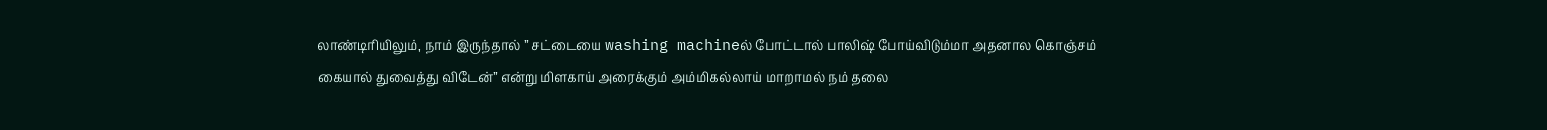லாண்டிரியிலும், நாம் இருந்தால் ” சட்டையை washing machineல் போட்டால் பாலிஷ் போய்விடும்மா அதனால கொஞ்சம் கையால் துவைத்து விடேன்” என்று மிளகாய் அரைக்கும் அம்மிகல்லாய் மாறாமல் நம் தலை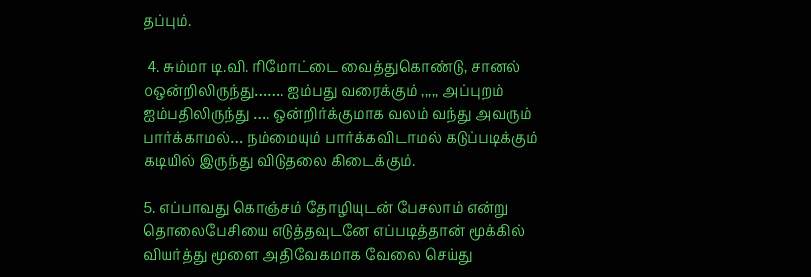தப்பும்.

 4. சும்மா டி.வி. ரிமோட்டை வைத்துகொண்டு, சானல் ௦ஒன்றிலிருந்து……. ஐம்பது வரைக்கும் ,,,,, அப்புறம் ஐம்பதிலிருந்து …. ஒன்றிர்க்குமாக வலம் வந்து அவரும் பார்க்காமல்… நம்மையும் பார்க்கவிடாமல் கடுப்படிக்கும் கடியில் இருந்து விடுதலை கிடைக்கும்.

5. எப்பாவது கொஞ்சம் தோழியுடன் பேசலாம் என்று தொலைபேசியை எடுத்தவுடனே எப்படித்தான் மூக்கில் வியர்த்து மூளை அதிவேகமாக வேலை செய்து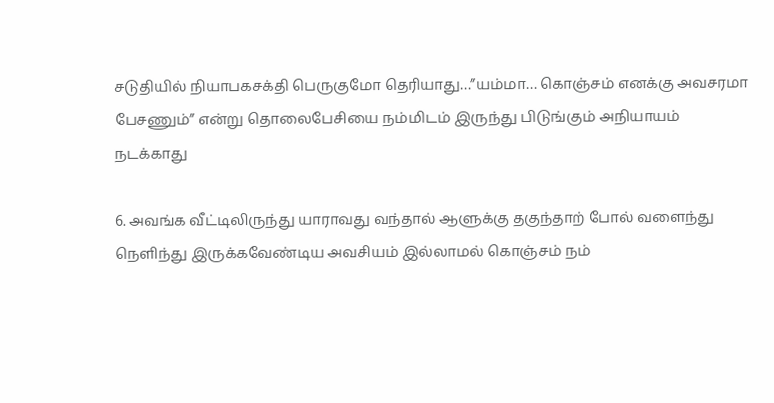சடுதியில் நியாபகசக்தி பெருகுமோ தெரியாது…”யம்மா… கொஞ்சம் எனக்கு அவசரமா பேசணும்” என்று தொலைபேசியை நம்மிடம் இருந்து பிடுங்கும் அநியாயம் நடக்காது

6. அவங்க வீட்டிலிருந்து யாராவது வந்தால் ஆளுக்கு தகுந்தாற் போல் வளைந்து நெளிந்து இருக்கவேண்டிய அவசியம் இல்லாமல் கொஞ்சம் நம்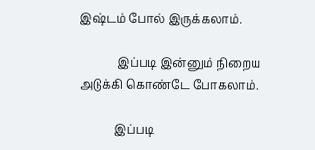இஷ்டம் போல் இருக்கலாம்.

             இப்படி இன்னும் நிறைய அடுக்கி கொண்டே போகலாம்.

            இப்படி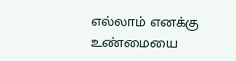எல்லாம் எனக்கு உண்மையை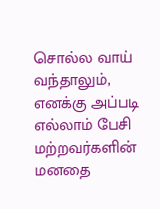சொல்ல வாய் வந்தாலும், எனக்கு அப்படி எல்லாம் பேசி மற்றவர்களின் மனதை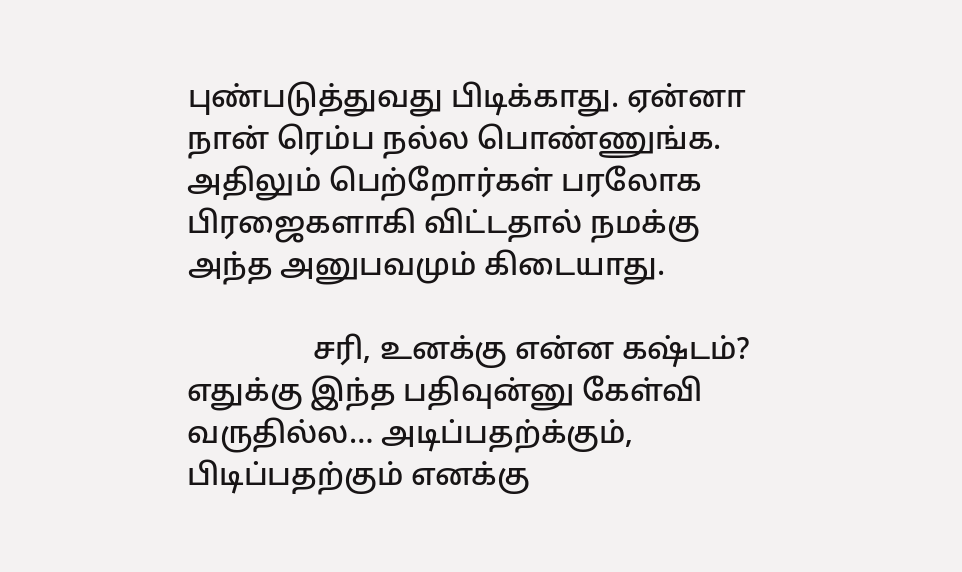புண்படுத்துவது பிடிக்காது. ஏன்னா நான் ரெம்ப நல்ல பொண்ணுங்க. அதிலும் பெற்றோர்கள் பரலோக பிரஜைகளாகி விட்டதால் நமக்கு அந்த அனுபவமும் கிடையாது.

                சரி, உனக்கு என்ன கஷ்டம்? எதுக்கு இந்த பதிவுன்னு கேள்வி வருதில்ல… அடிப்பதற்க்கும், பிடிப்பதற்கும் எனக்கு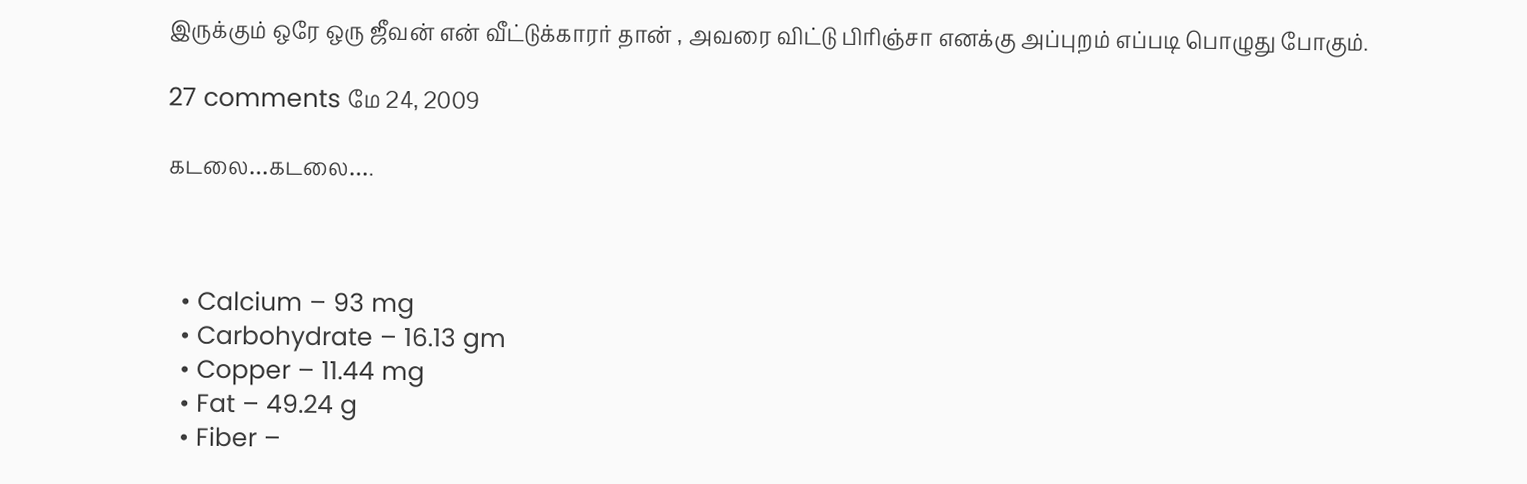இருக்கும் ஒரே ஒரு ஜீவன் என் வீட்டுக்காரர் தான் , அவரை விட்டு பிரிஞ்சா எனக்கு அப்புறம் எப்படி பொழுது போகும்.

27 comments மே 24, 2009

கடலை…கடலை….



  • Calcium – 93 mg
  • Carbohydrate – 16.13 gm
  • Copper – 11.44 mg
  • Fat – 49.24 g
  • Fiber –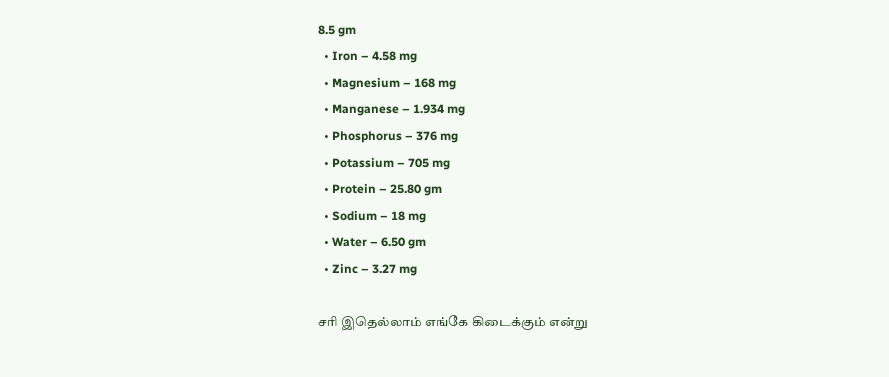8.5 gm
  • Iron – 4.58 mg
  • Magnesium – 168 mg
  • Manganese – 1.934 mg
  • Phosphorus – 376 mg
  • Potassium – 705 mg
  • Protein – 25.80 gm
  • Sodium – 18 mg
  • Water – 6.50 gm
  • Zinc – 3.27 mg

சரி இதெல்லாம் எங்கே கிடைக்கும் என்று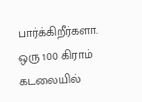பார்க்கிறீர்களா. ஒரு 100 கிராம் கடலையில்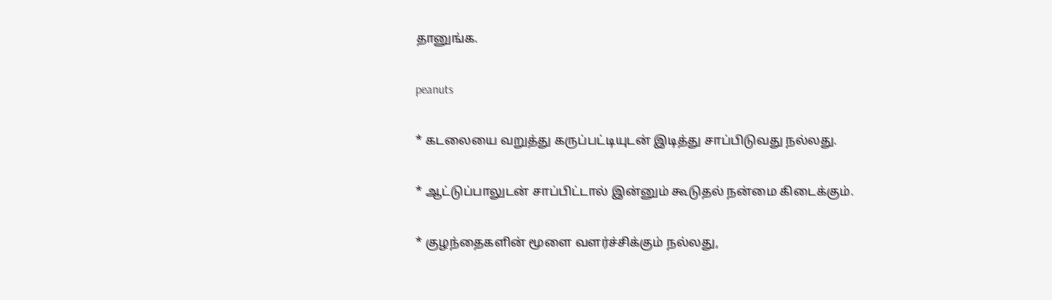தானுங்க.

peanuts

* கடலையை வறுத்து கருப்பட்டியுடன் இடித்து சாப்பிடுவது நல்லது.

* ஆட்டுப்பாலுடன் சாப்பிட்டால் இன்னும் கூடுதல் நன்மை கிடைக்கும்.

* குழந்தைகளின் மூளை வளர்ச்சிக்கும் நல்லது,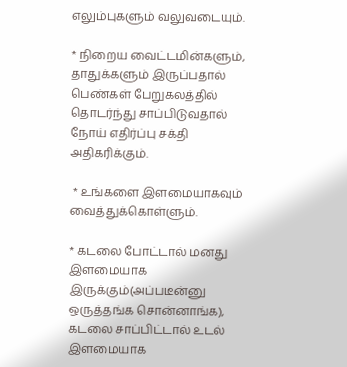எலும்புகளும் வலுவடையும்.

* நிறைய வைட்டமின்களும், தாதுக்களும் இருப்பதால் பெண்கள் பேறுகலத்தில் தொடர்ந்து சாப்பிடுவதால் நோய் எதிர்ப்பு சக்தி அதிகரிக்கும்.

 * உங்களை இளமையாகவும் வைத்துக்கொள்ளும்.

* கடலை போட்டால் மனது இளமையாக இருக்கும்(அப்படீன்னு ஒருத்தங்க சொன்னாங்க), கடலை சாப்பிட்டால் உடல் இளமையாக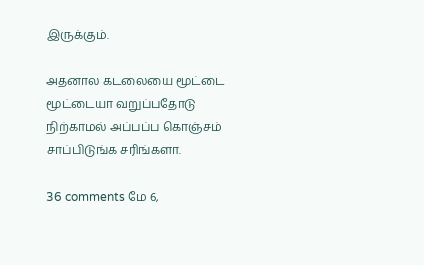இருக்கும்.

அதனால கடலையை மூட்டை மூட்டையா வறுப்பதோடு நிற்காமல் அப்பப்ப கொஞ்சம் சாப்பிடுங்க சரிங்களா.

36 comments மே 6,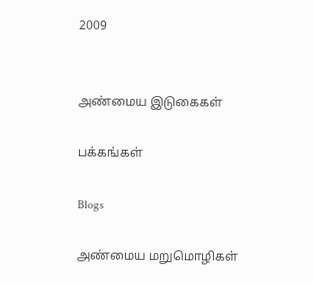2009


அண்மைய இடுகைகள்

பக்கங்கள்

Blogs

அண்மைய மறுமொழிகள்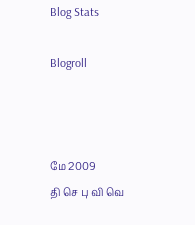Blog Stats

Blogroll



மே 2009
தி செ பு வி வெ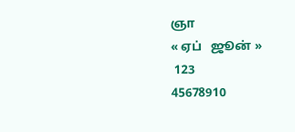ஞா
« ஏப்   ஜூன் »
 123
45678910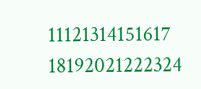11121314151617
18192021222324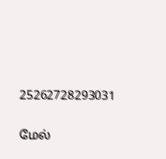25262728293031

மேல்